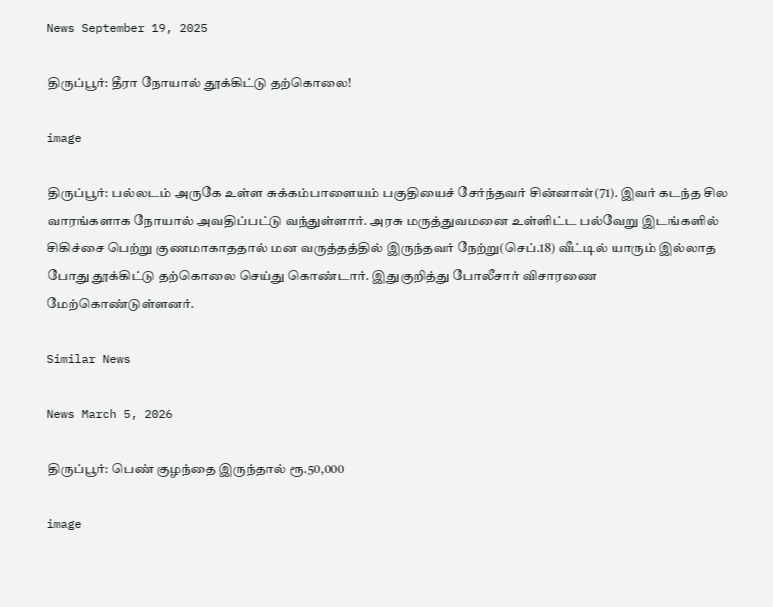News September 19, 2025

திருப்பூர்: தீரா நோயால் தூக்கிட்டு தற்கொலை!

image

திருப்பூர்: பல்லடம் அருகே உள்ள சுக்கம்பாளையம் பகுதியைச் சேர்ந்தவர் சின்னான்(71). இவர் கடந்த சில வாரங்களாக நோயால் அவதிப்பட்டு வந்துள்ளார். அரசு மருத்துவமனை உள்ளிட்ட பல்வேறு இடங்களில் சிகிச்சை பெற்று குணமாகாததால் மன வருத்தத்தில் இருந்தவர் நேற்று(செப்.18) வீட்டில் யாரும் இல்லாத போது தூக்கிட்டு தற்கொலை செய்து கொண்டார். இதுகுறித்து போலீசார் விசாரணை மேற்கொண்டுள்ளனர்.

Similar News

News March 5, 2026

திருப்பூர்: பெண் குழந்தை இருந்தால் ரூ.50,000

image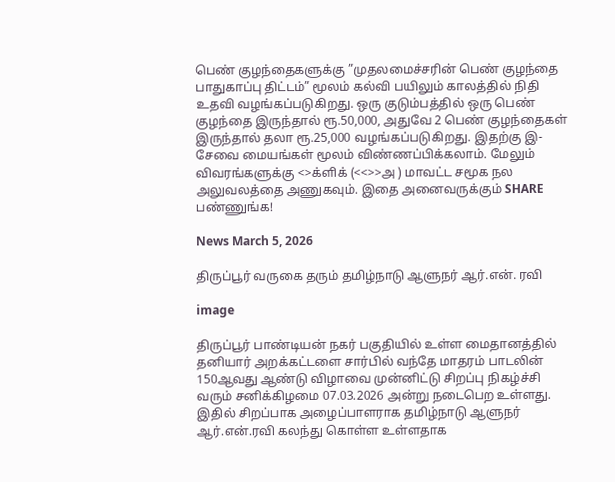பெண் குழந்தைகளுக்கு ”முதலமைச்சரின் பெண் குழந்தை பாதுகாப்பு திட்டம்” மூலம் கல்வி பயிலும் காலத்தில் நிதி உதவி வழங்கப்படுகிறது. ஒரு குடும்பத்தில் ஒரு பெண் குழந்தை இருந்தால் ரூ.50,000, அதுவே 2 பெண் குழந்தைகள் இருந்தால் தலா ரூ.25,000 வழங்கப்படுகிறது. இதற்கு இ-சேவை மையங்கள் மூலம் விண்ணப்பிக்கலாம். மேலும் விவரங்களுக்கு <>க்ளிக் (<<>>அ ) மாவட்ட சமூக நல அலுவலத்தை அணுகவும். இதை அனைவருக்கும் SHARE பண்ணுங்க!

News March 5, 2026

திருப்பூர் வருகை தரும் தமிழ்நாடு ஆளுநர் ஆர்.என். ரவி

image

திருப்பூர் பாண்டியன் நகர் பகுதியில் உள்ள மைதானத்தில் தனியார் அறக்கட்டளை சார்பில் வந்தே மாதரம் பாடலின் 150ஆவது ஆண்டு விழாவை முன்னிட்டு சிறப்பு நிகழ்ச்சி வரும் சனிக்கிழமை 07.03.2026 அன்று நடைபெற உள்ளது. இதில் சிறப்பாக அழைப்பாளராக தமிழ்நாடு ஆளுநர் ஆர்.என்.ரவி கலந்து கொள்ள உள்ளதாக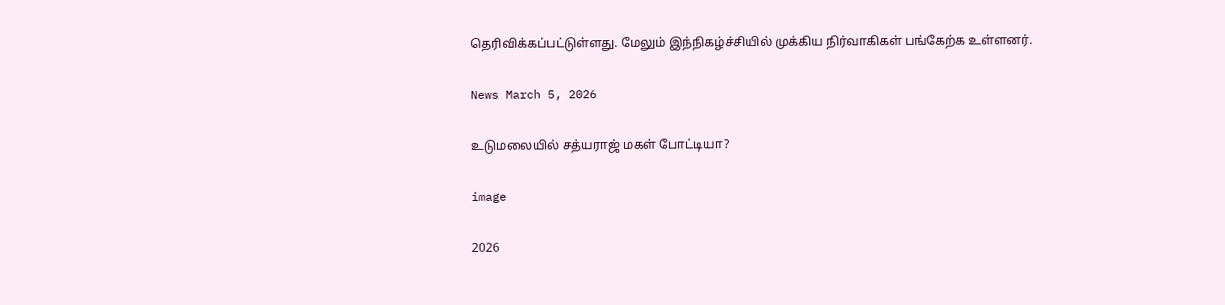தெரிவிக்கப்பட்டுள்ளது. மேலும் இந்நிகழ்ச்சியில் முக்கிய நிர்வாகிகள் பங்கேற்க உள்ளனர்.

News March 5, 2026

உடுமலையில் சத்யராஜ் மகள் போட்டியா?

image

2026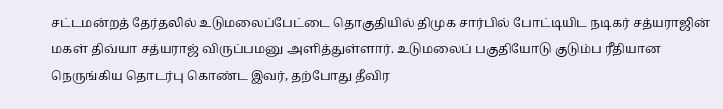சட்டமன்றத் தேர்தலில் உடுமலைப்பேட்டை தொகுதியில் திமுக சார்பில் போட்டியிட நடிகர் சத்யராஜின் மகள் திவ்யா சத்யராஜ் விருப்பமனு அளித்துள்ளார். உடுமலைப் பகுதியோடு குடும்ப ரீதியான நெருங்கிய தொடர்பு கொண்ட இவர், தற்போது தீவிர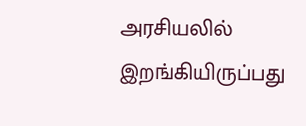அரசியலில் இறங்கியிருப்பது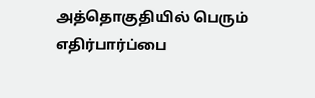அத்தொகுதியில் பெரும் எதிர்பார்ப்பை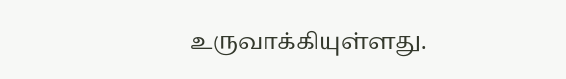உருவாக்கியுள்ளது.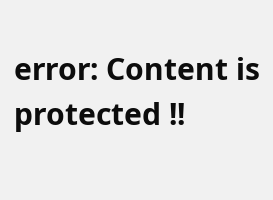error: Content is protected !!